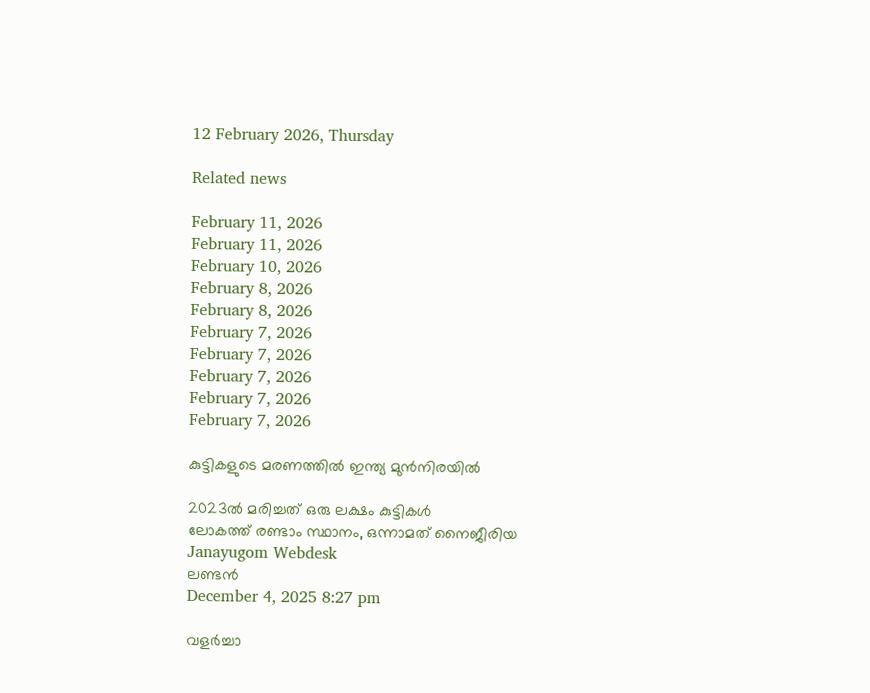12 February 2026, Thursday

Related news

February 11, 2026
February 11, 2026
February 10, 2026
February 8, 2026
February 8, 2026
February 7, 2026
February 7, 2026
February 7, 2026
February 7, 2026
February 7, 2026

കുട്ടികളുടെ മരണത്തില്‍ ഇന്ത്യ മുന്‍നിരയില്‍

2023ല്‍ മരിച്ചത് ഒരു ലക്ഷം കുട്ടികള്‍
ലോകത്ത് രണ്ടാം സ്ഥാനം, ഒന്നാമത് നൈജീരിയ
Janayugom Webdesk
ലണ്ടന്‍
December 4, 2025 8:27 pm

വളര്‍ച്ചാ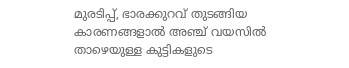മുരടിപ്പ്, ഭാരക്കുറവ് തുടങ്ങിയ കാരണങ്ങളാല്‍ അഞ്ച് വയസില്‍ താഴെയുള്ള കുട്ടികളുടെ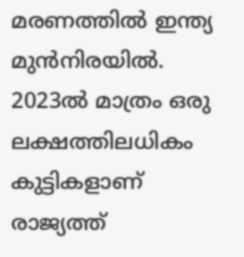മരണത്തില്‍ ഇന്ത്യ മുന്‍നിരയില്‍. 2023ല്‍ മാത്രം ഒരു ലക്ഷത്തിലധികം കുട്ടികളാണ് രാജ്യത്ത്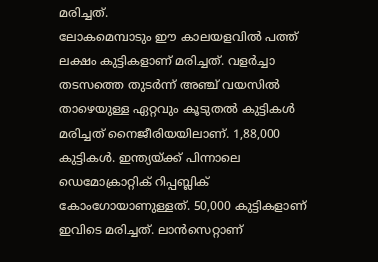മരിച്ചത്.
ലോകമെമ്പാടും ഈ കാലയളവില്‍ പത്ത് ലക്ഷം കുട്ടികളാണ് മരിച്ചത്. വളര്‍ച്ചാ തടസത്തെ തുടര്‍ന്ന് അഞ്ച് വയസില്‍ താഴെയുള്ള ഏറ്റവും കൂടുതല്‍ കുട്ടികള്‍ മരിച്ചത് നൈജീരിയയിലാണ്. 1,88,000 കുട്ടികള്‍. ഇന്ത്യയ്ക്ക് പിന്നാലെ ഡ‍െമോക്രാറ്റിക് റിപ്പബ്ലിക് കോംഗോയാണുള്ളത്. 50,000 കുട്ടികളാണ് ഇവിടെ മരിച്ചത്. ലാന്‍സെറ്റാണ്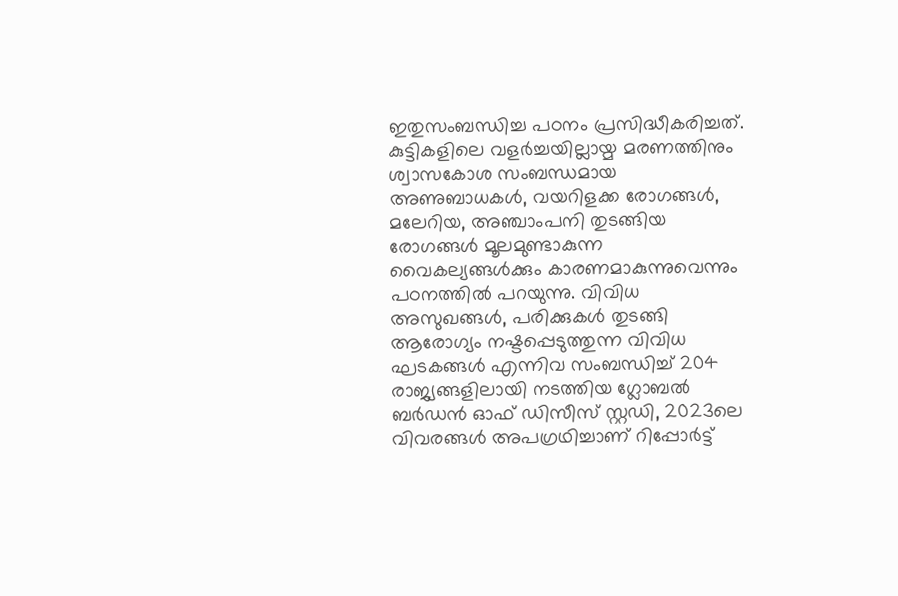ഇതുസംബന്ധിച്ച പഠനം പ്രസിദ്ധീകരിച്ചത്.
കുട്ടികളിലെ വളര്‍ച്ചയില്ലായ്മ മരണത്തിനും ശ്വാസകോശ സംബന്ധമായ അണുബാധകള്‍, വയറിളക്ക രോഗങ്ങള്‍, മലേറിയ, അഞ്ചാംപനി തുടങ്ങിയ രോഗങ്ങള്‍ മൂലമുണ്ടാകുന്ന വൈകല്യങ്ങള്‍ക്കും കാരണമാകുന്നുവെന്നും പഠനത്തില്‍ പറയുന്നു. വിവിധ അസുഖങ്ങള്‍, പരിക്കുകള്‍ തുടങ്ങി ആരോഗ്യം നഷ്ടപ്പെടുത്തുന്ന വിവിധ ഘടകങ്ങള്‍ എന്നിവ സംബന്ധിച്ച് 204 രാജ്യങ്ങളിലായി നടത്തിയ ഗ്ലോബല്‍ ബര്‍ഡന്‍ ഓഫ് ഡിസീസ് സ്റ്റഡി, 2023ലെ വിവരങ്ങള്‍ അപഗ്രഥിച്ചാണ് റിപ്പോര്‍ട്ട്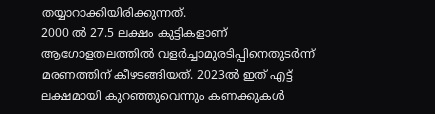തയ്യാറാക്കിയിരിക്കുന്നത്.
2000 ല്‍ 27.5 ലക്ഷം കുട്ടികളാണ് ആഗോളതലത്തില്‍ വളര്‍ച്ചാമുരടിപ്പിനെതുടര്‍ന്ന് മരണത്തിന് കീഴടങ്ങിയത്. 2023ല്‍ ഇത് എട്ട് ലക്ഷമായി കുറഞ്ഞുവെന്നും കണക്കുകള്‍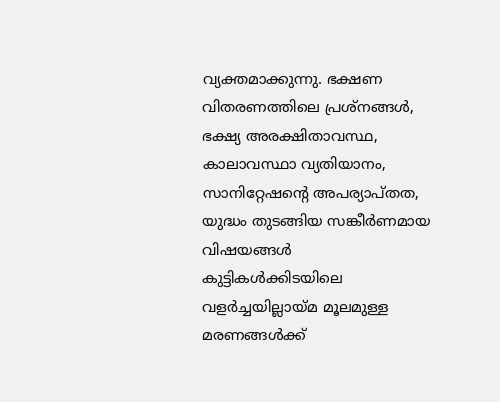വ്യക്തമാക്കുന്നു. ഭക്ഷണ വിതരണത്തിലെ പ്രശ്നങ്ങള്‍, ഭക്ഷ്യ അരക്ഷിതാവസ്ഥ, കാലാവസ്ഥാ വ്യതിയാനം, സാനിറ്റേഷന്റെ അപര്യാപ്തത, യുദ്ധം തുടങ്ങിയ സങ്കീര്‍ണമായ വിഷയങ്ങള്‍ കുട്ടികള്‍ക്കിടയിലെ വളര്‍ച്ചയില്ലായ്മ മൂലമുള്ള മരണങ്ങള്‍ക്ക്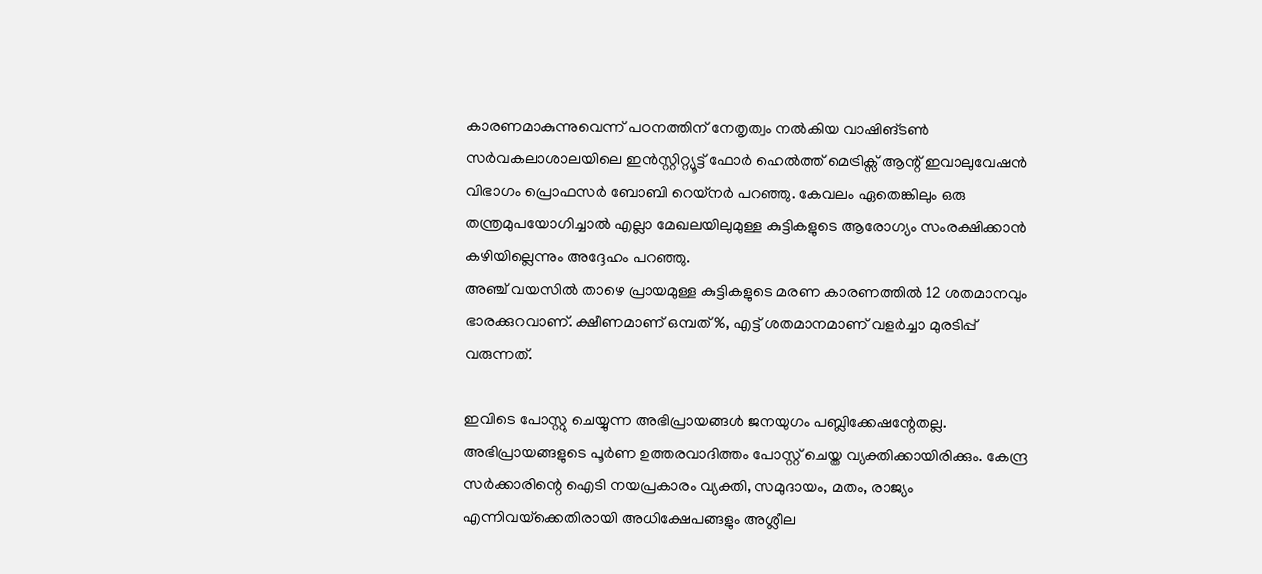കാരണമാകുന്നുവെന്ന് പഠനത്തിന് നേതൃത്വം നല്‍‍കിയ വാഷിങ്ടണ്‍ സര്‍വകലാശാലയിലെ ഇന്‍സ്റ്റിറ്റ്യൂട്ട് ഫോര്‍ ഹെല്‍ത്ത് മെട്രിക്സ് ആന്റ് ഇവാലുവേഷന്‍ വിഭാഗം പ്രൊഫസര്‍ ബോബി റെയ്നര്‍ പറ‌ഞ്ഞു. കേവലം ഏതെങ്കിലും ഒരു തന്ത്രമുപയോഗിച്ചാല്‍ എല്ലാ മേഖലയിലുമുള്ള കുട്ടികളുടെ ആരോഗ്യം സംരക്ഷിക്കാന്‍ കഴിയില്ലെന്നും അദ്ദേഹം പറഞ്ഞു.
അഞ്ച് വയസില്‍ താഴെ പ്രായമുള്ള കുട്ടികളുടെ മരണ കാരണത്തില്‍ 12 ശതമാനവും ഭാരക്കുറവാണ്. ക്ഷീണമാണ് ഒമ്പത് %, എട്ട് ശതമാനമാണ് വളര്‍ച്ചാ മുരടിപ്പ് വരുന്നത്.

ഇവിടെ പോസ്റ്റു ചെയ്യുന്ന അഭിപ്രായങ്ങള്‍ ജനയുഗം പബ്ലിക്കേഷന്റേതല്ല. അഭിപ്രായങ്ങളുടെ പൂര്‍ണ ഉത്തരവാദിത്തം പോസ്റ്റ് ചെയ്ത വ്യക്തിക്കായിരിക്കും. കേന്ദ്ര സര്‍ക്കാരിന്റെ ഐടി നയപ്രകാരം വ്യക്തി, സമുദായം, മതം, രാജ്യം എന്നിവയ്‌ക്കെതിരായി അധിക്ഷേപങ്ങളും അശ്ലീല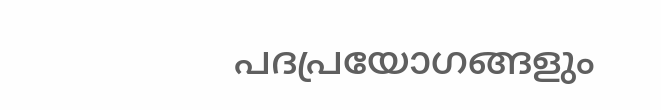പദപ്രയോഗങ്ങളും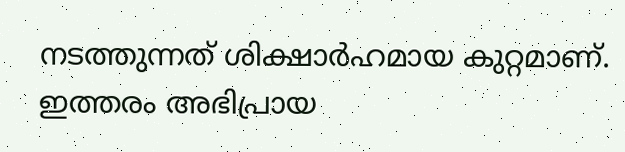നടത്തുന്നത് ശിക്ഷാര്‍ഹമായ കുറ്റമാണ്. ഇത്തരം അഭിപ്രായ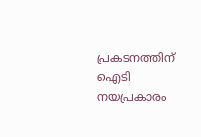പ്രകടനത്തിന് ഐടി നയപ്രകാരം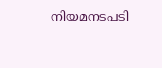നിയമനടപടി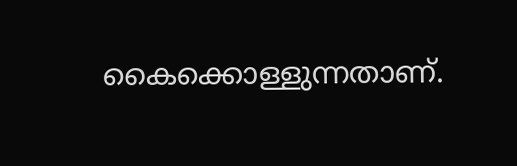കൈക്കൊള്ളുന്നതാണ്.